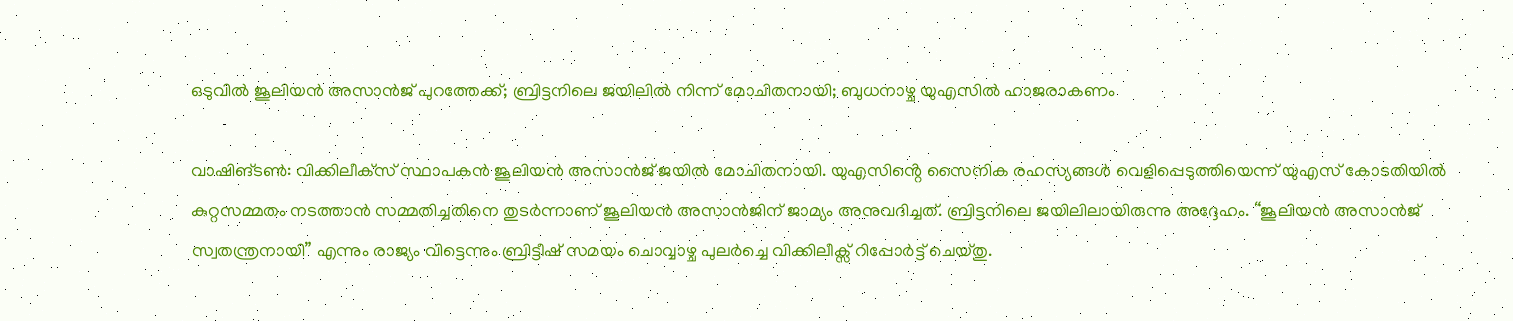ഒടുവിൽ ജൂലിയൻ അസാൻജ് പുറത്തേക്ക്; ബ്രിട്ടനിലെ ജയിലിൽ നിന്ന് മോചിതനായി; ബുധനാഴ്ച യുഎസിൽ ഹാജരാകണം

വാഷിങ്ടൺ: വിക്കിലീക്‌സ് സ്ഥാപകൻ ജൂലിയൻ അസാൻജ് ജയിൽ മോചിതനായി. യുഎസിൻ്റെ സൈനിക രഹസ്യങ്ങൾ വെളിപ്പെടുത്തിയെന്ന് യുഎസ് കോടതിയിൽ കുറ്റസമ്മതം നടത്താൻ സമ്മതിച്ചതിനെ തുടർന്നാണ് ജൂലിയൻ അസാൻജിന് ജാമ്യം അനുവദിച്ചത്. ബ്രിട്ടനിലെ ജയിലിലായിരുന്നു അദ്ദേഹം. “ജൂലിയൻ അസാൻജ് സ്വതന്ത്രനായി” എന്നും രാജ്യം വിട്ടെന്നും ബ്രിട്ടീഷ് സമയം ചൊവ്വാഴ്ച പുലർച്ചെ വിക്കിലീക്സ് റിപ്പോർട്ട് ചെയ്തു.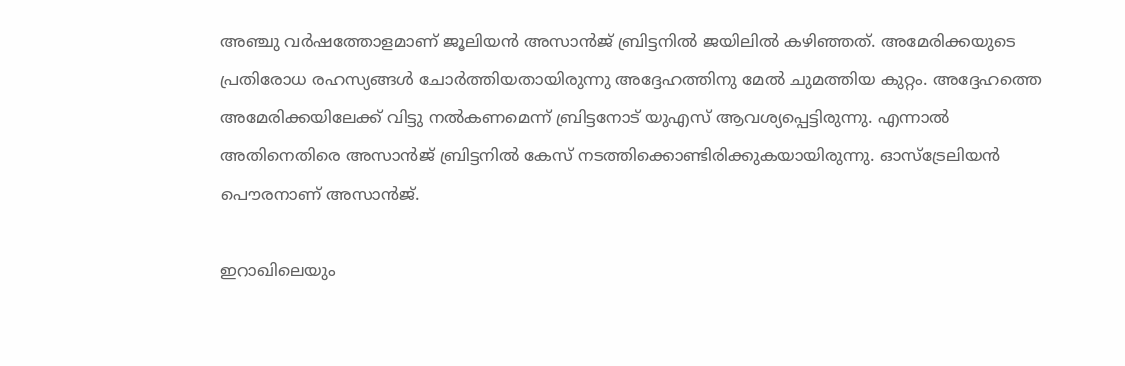അഞ്ചു വർഷത്തോളമാണ് ജൂലിയൻ അസാന്‍ജ് ബ്രിട്ടനിൽ ജയിലി‍ൽ കഴിഞ്ഞത്. അമേരിക്കയുടെ പ്രതിരോധ രഹസ്യങ്ങൾ ചോർത്തിയതായിരുന്നു അദ്ദേഹത്തിനു മേൽ ചുമത്തിയ കുറ്റം. അദ്ദേഹത്തെ അമേരിക്കയിലേക്ക് വിട്ടു നൽകണമെന്ന് ബ്രിട്ടനോട് യുഎസ് ആവശ്യപ്പെട്ടിരുന്നു. എന്നാൽ അതിനെതിരെ അസാൻജ് ബ്രിട്ടനിൽ കേസ് നടത്തിക്കൊണ്ടിരിക്കുകയായിരുന്നു. ഓസ്ട്രേലിയൻ പൌരനാണ് അസാൻജ്.

ഇറാഖിലെയും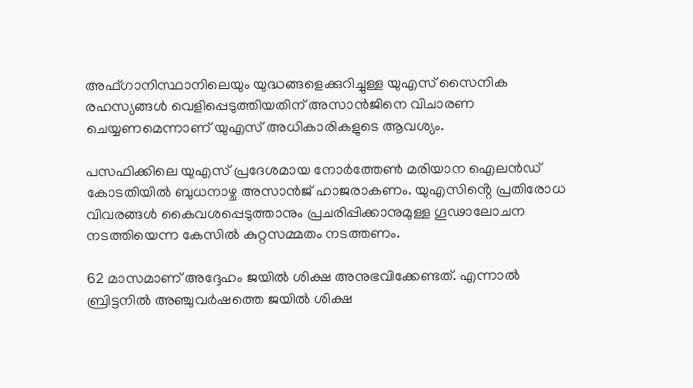അഫ്ഗാനിസ്ഥാനിലെയും യുദ്ധങ്ങളെക്കുറിച്ചുള്ള യുഎസ് സൈനിക രഹസ്യങ്ങൾ വെളിപ്പെടുത്തിയതിന് അസാൻജിനെ വിചാരണ ചെയ്യണമെന്നാണ് യുഎസ് അധികാരികളുടെ ആവശ്യം.

പസഫിക്കിലെ യുഎസ് പ്രദേശമായ നോർത്തേൺ മരിയാന ഐലൻഡ് കോടതിയിൽ ബുധനാഴ്ച അസാൻജ് ഹാജരാകണം. യുഎസിൻ്റെ പ്രതിരോധ വിവരങ്ങൾ കൈവശപ്പെടുത്താനും പ്രചരിപ്പിക്കാനുമുള്ള ഗൂഢാലോചന നടത്തിയെന്ന കേസിൽ കുറ്റസമ്മതം നടത്തണം.

62 മാസമാണ് അദ്ദേഹം ജയിൽ ശിക്ഷ അനുഭവിക്കേണ്ടത്. എന്നാൽ ബ്രിട്ടനിൽ അഞ്ചുവർഷത്തെ ജയിൽ ശിക്ഷ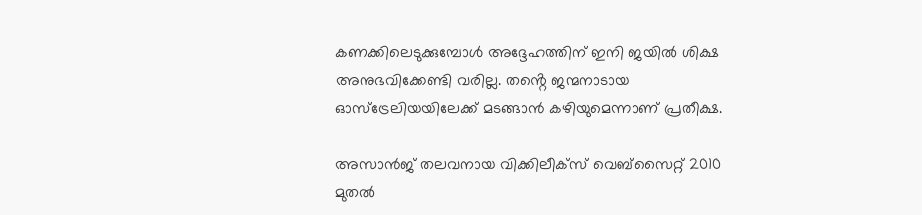കണക്കിലെടുക്കുമ്പോൾ അദ്ദേഹത്തിന് ഇനി ജയിൽ ശിക്ഷ അനുഭവിക്കേണ്ടി വരില്ല. തൻ്റെ ജന്മനാടായ ഓസ്‌ട്രേലിയയിലേക്ക് മടങ്ങാൻ കഴിയുമെന്നാണ് പ്രതീക്ഷ.

അസാൻജ് തലവനായ വിക്കിലീക്‌സ് വെബ്സൈറ്റ് 2010 മുതൽ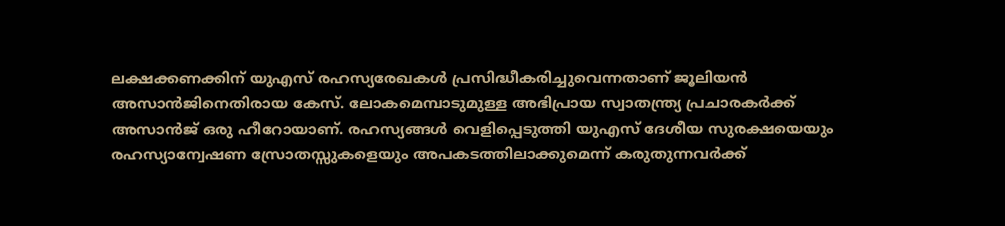ലക്ഷക്കണക്കിന് യുഎസ് രഹസ്യരേഖകൾ പ്രസിദ്ധീകരിച്ചുവെന്നതാണ് ജൂലിയൻ അസാൻജിനെതിരായ കേസ്. ലോകമെമ്പാടുമുള്ള അഭിപ്രായ സ്വാതന്ത്ര്യ പ്രചാരകർക്ക് അസാൻജ് ഒരു ഹീറോയാണ്. രഹസ്യങ്ങൾ വെളിപ്പെടുത്തി യുഎസ് ദേശീയ സുരക്ഷയെയും രഹസ്യാന്വേഷണ സ്രോതസ്സുകളെയും അപകടത്തിലാക്കുമെന്ന് കരുതുന്നവർക്ക്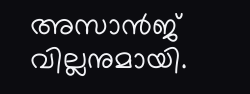അസാൻജ് വില്ലനുമായി.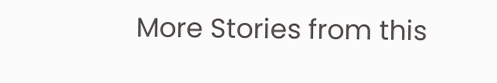More Stories from this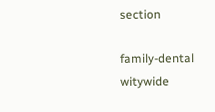section

family-dental
witywide